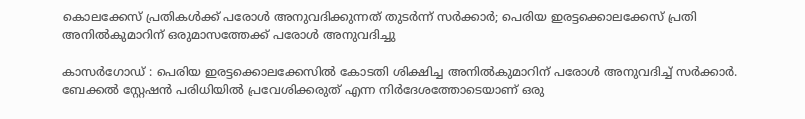കൊലക്കേസ് പ്രതികള്‍ക്ക് പരോള്‍ അനുവദിക്കുന്നത് തുടര്‍ന്ന് സര്‍ക്കാര്‍; പെരിയ ഇരട്ടക്കൊലക്കേസ് പ്രതി അനില്‍കുമാറിന് ഒരുമാസത്തേക്ക് പരോള്‍ അനുവദിച്ചു

കാസര്‍ഗോഡ് : പെരിയ ഇരട്ടക്കൊലക്കേസില്‍ കോടതി ശിക്ഷിച്ച അനില്‍കുമാറിന് പരോള്‍ അനുവദിച്ച് സര്‍ക്കാര്‍. ബേക്കല്‍ സ്റ്റേഷന്‍ പരിധിയില്‍ പ്രവേശിക്കരുത് എന്ന നിര്‍ദേശത്തോടെയാണ് ഒരു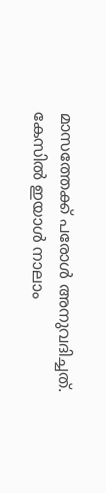മാസത്തേക്ക് പരോള്‍ അനുവദിച്ചത്. കേസില്‍ ഇയാള്‍ നാലാം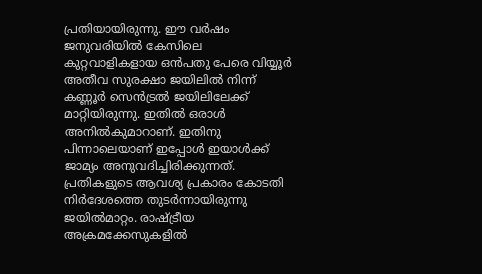പ്രതിയായിരുന്നു. ഈ വര്‍ഷം ജനുവരിയില്‍ കേസിലെ കുറ്റവാളികളായ ഒന്‍പതു പേരെ വിയ്യൂര്‍ അതീവ സുരക്ഷാ ജയിലില്‍ നിന്ന് കണ്ണൂര്‍ സെന്‍ട്രല്‍ ജയിലിലേക്ക് മാറ്റിയിരുന്നു. ഇതില്‍ ഒരാള്‍ അനില്‍കുമാറാണ്. ഇതിനു പിന്നാലെയാണ് ഇപ്പോള്‍ ഇയാള്‍ക്ക് ജാമ്യം അനുവദിച്ചിരിക്കുന്നത്. പ്രതികളുടെ ആവശ്യ പ്രകാരം കോടതി നിര്‍ദേശത്തെ തുടര്‍ന്നായിരുന്നു ജയില്‍മാറ്റം. രാഷ്ട്രീയ അക്രമക്കേസുകളില്‍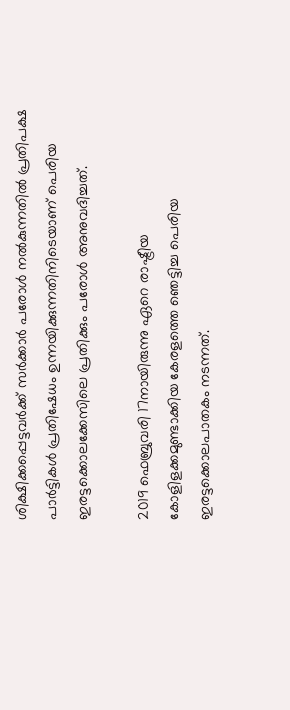ശിക്ഷിക്കപ്പെട്ടവര്‍ക്ക് സര്‍ക്കാര്‍ പരോള്‍ നല്‍കുന്നതില്‍ പ്രതിപക്ഷ പാര്‍ട്ടികള്‍ പ്രതിഷേധം ഉന്നയിക്കുന്നതിനിടെയാണ് പെരിയ ഇരട്ടക്കൊലക്കേസിലെ പ്രതിക്കും പരോള്‍ അനുവദിച്ചത്.

2019 ഫെബ്രുവരി 17നായിരുന്നു ഏറെ രാഷ്ട്രീയ കോളിളക്കമുണ്ടാക്കിയ കേരളത്തെ ഞെട്ടിച്ച പെരിയ ഇരട്ടക്കൊലപാതകം നടന്നത്.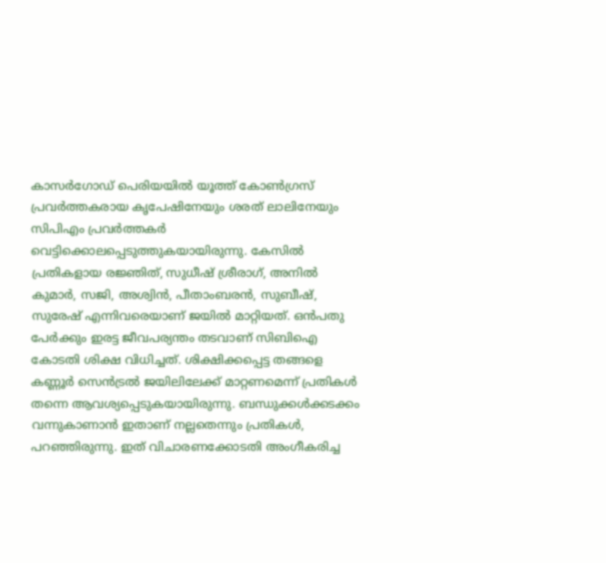കാസര്‍ഗോഡ് പെരിയയില്‍ യൂത്ത് കോണ്‍ഗ്രസ് പ്രവര്‍ത്തകരായ കൃപേഷിനേയും ശരത് ലാലിനേയും സിപിഎം പ്രവര്‍ത്തകര്‍ വെട്ടിക്കൊലപ്പെടുത്തുകയായിരുന്നു. കേസില്‍ പ്രതികളായ രജ്ഞിത്, സുധീഷ് ശ്രീരാഗ്, അനില്‍ കുമാര്‍, സജി, അശ്വിന്‍, പീതാംബരന്‍, സുബീഷ്, സുരേഷ് എന്നിവരെയാണ് ജയില്‍ മാറ്റിയത്. ഒന്‍പതു പേര്‍ക്കും ഇരട്ട ജീവപര്യന്തം തടവാണ് സിബിഐ കോടതി ശിക്ഷ വിധിച്ചത്. ശിക്ഷിക്കപ്പെട്ട തങ്ങളെ കണ്ണൂര്‍ സെന്‍ട്രല്‍ ജയിലിലേക്ക് മാറ്റണമെന്ന് പ്രതികള്‍ തന്നെ ആവശ്യപ്പെടുകയായിരുന്നു. ബന്ധുക്കള്‍ക്കടക്കം വന്നുകാണാന്‍ ഇതാണ് നല്ലതെന്നും പ്രതികള്‍, പറഞ്ഞിരുന്നു. ഇത് വിചാരണക്കോടതി അംഗീകരിച്ച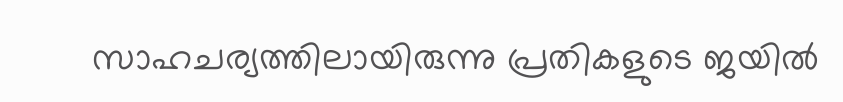സാഹചര്യത്തിലായിരുന്നു പ്രതികളുടെ ജയില്‍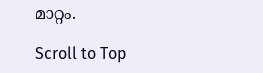മാറ്റം.

Scroll to Top